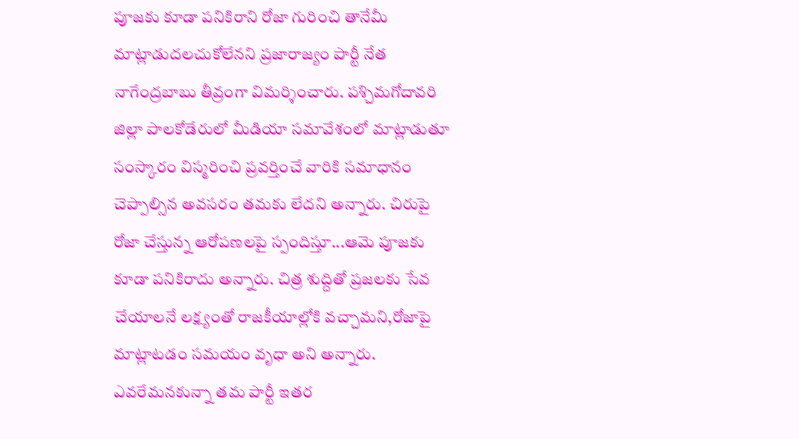పూజకు కూడా పనికిరాని రోజా గురించి తానేమీ మాట్లాడుదలచుకోలేనని ప్రజారాజ్యం పార్టీ నేత నాగేంద్రబాబు తీవ్రంగా విమర్శించారు. పశ్చిమగోదావరి జిల్లా పాలకోడేరులో మీడియా సమావేశంలో మాట్లాడుతూ సంస్కారం విస్మరించి ప్రవర్తించే వారికి సమాధానం చెప్పాల్సిన అవసరం తమకు లేదని అన్నారు. చిరుపై రోజా చేస్తున్న ఆరోపణలపై స్పందిస్తూ...ఆమె పూజకు కూడా పనికిరాదు అన్నారు. చిత్ర శుద్దితో ప్రజలకు సేవ చేయాలనే లక్ష్యంతో రాజకీయాల్లోకి వచ్చామని,రోజాపై మాట్లాటడం సమయం వృధా అని అన్నారు. ఎవరేమనకున్నా తమ పార్టీ ఇతర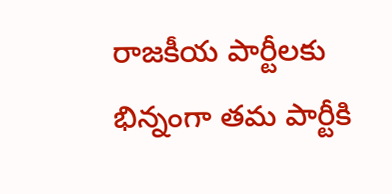రాజకీయ పార్టీలకు భిన్నంగా తమ పార్టీకి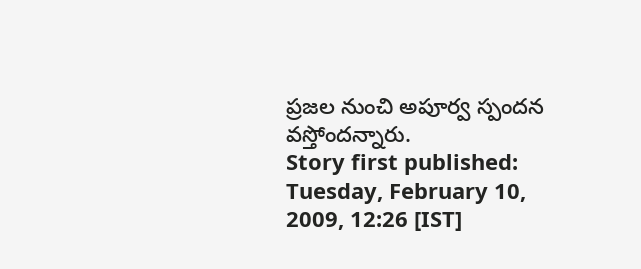ప్రజల నుంచి అపూర్వ స్పందన వస్తోందన్నారు.
Story first published: Tuesday, February 10, 2009, 12:26 [IST]